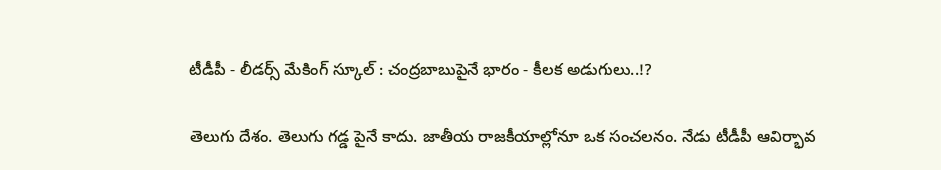టీడీపీ - లీడర్స్ మేకింగ్ స్కూల్ : చంద్రబాబుపైనే భారం - కీలక అడుగులు..!?

తెలుగు దేశం. తెలుగు గడ్డ పైనే కాదు. జాతీయ రాజకీయాల్లోనూ ఒక సంచలనం. నేడు టీడీపీ ఆవిర్భావ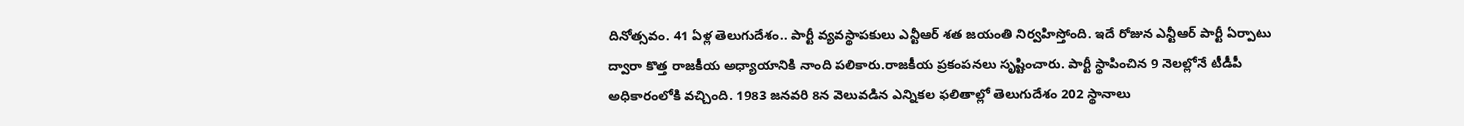దినోత్సవం. 41 ఏళ్ల తెలుగుదేశం.. పార్టీ వ్యవస్థాపకులు ఎన్టీఆర్ శత జయంతి నిర్వహిస్తోంది. ఇదే రోజున ఎన్టీఆర్ పార్టీ ఏర్పాటు ద్వారా కొత్త రాజకీయ అధ్యాయానికి నాంది పలికారు.రాజకీయ ప్రకంపనలు సృష్టించారు. పార్టీ స్థాపించిన 9 నెలల్లోనే టీడీపీ అధికారంలోకి వచ్చింది. 1983 జనవరి 8న వెలువడిన ఎన్నికల ఫలితాల్లో తెలుగుదేశం 202 స్థానాలు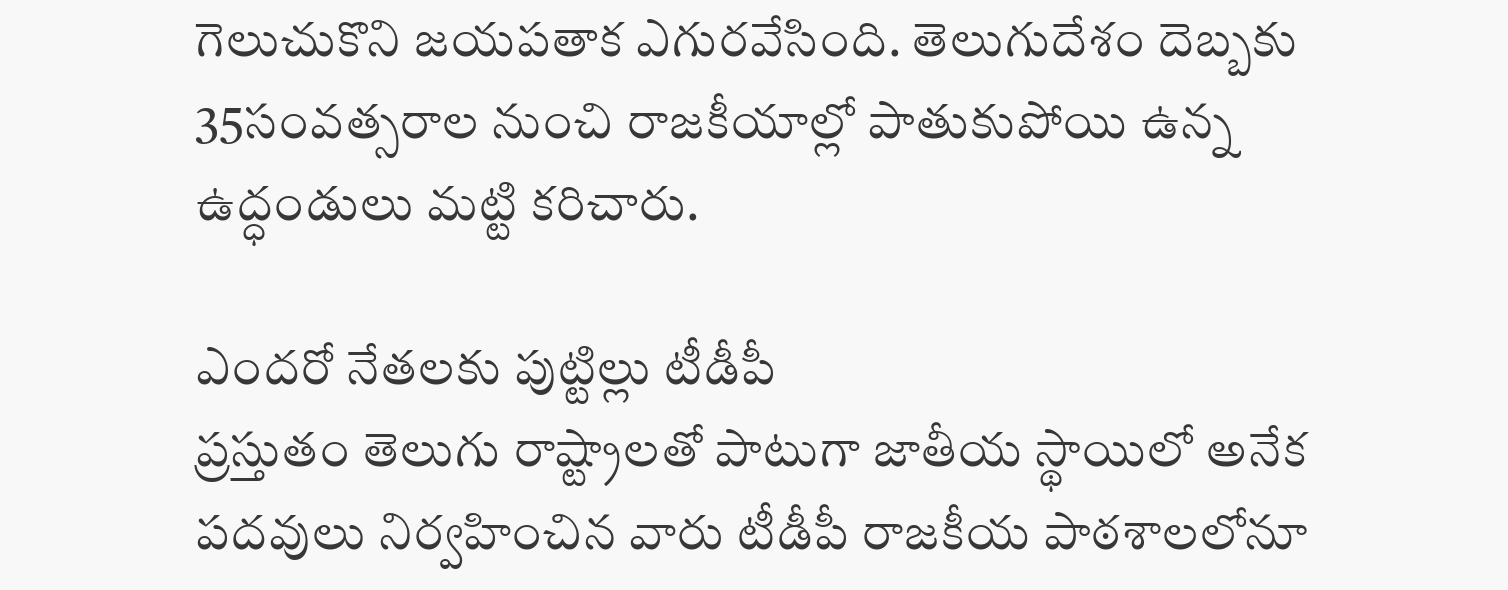గెలుచుకొని జయపతాక ఎగురవేసింది. తెలుగుదేశం దెబ్బకు 35సంవత్సరాల నుంచి రాజకీయాల్లో పాతుకుపోయి ఉన్న ఉద్ధండులు మట్టి కరిచారు.

ఎందరో నేతలకు పుట్టిల్లు టీడీపీ
ప్రస్తుతం తెలుగు రాష్ట్రాలతో పాటుగా జాతీయ స్థాయిలో అనేక పదవులు నిర్వహించిన వారు టీడీపీ రాజకీయ పాఠశాలలోనూ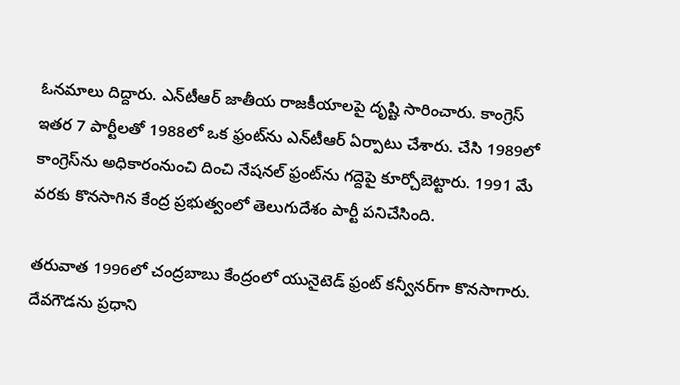ఓనమాలు దిద్దారు. ఎన్‌టీఆర్‌ జాతీయ రాజకీయాలపై దృష్టి సారించారు. కాంగ్రెస్ ఇతర 7 పార్టీలతో 1988లో ఒక ఫ్రంట్‌ను ఎన్‌టీఆర్‌ ఏర్పాటు చేశారు. చేసి 1989లో కాంగ్రెస్‌ను అధికారంనుంచి దించి నేషనల్‌ ఫ్రంట్‌ను గద్దెపై కూర్చోబెట్టారు. 1991 మే వరకు కొనసాగిన కేంద్ర ప్రభుత్వంలో తెలుగుదేశం పార్టీ పనిచేసింది.

తరువాత 1996లో చంద్రబాబు కేంద్రంలో యునైటెడ్‌ ఫ్రంట్‌ కన్వీనర్‌గా కొనసాగారు. దేవగౌడను ప్రధాని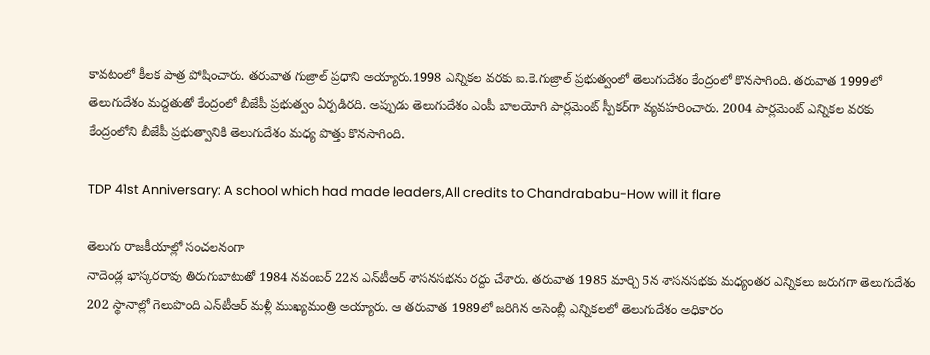కావటంలో కీలక పాత్ర పోషించారు. తరువాత గుజ్రాల్ ప్రధాని అయ్యారు.1998 ఎన్నికల వరకు ఐ.కె.గుజ్రాల్‌ ప్రభుత్వంలో తెలుగుదేశం కేంద్రంలో కొనసాగింది. తరువాత 1999లో తెలుగుదేశం మద్దతుతో కేంద్రంలో బీజేపీ ప్రభుత్వం ఏర్పడిరది. అప్పుడు తెలుగుదేశం ఎంపీ బాలయోగి పార్లమెంట్‌ స్పీకర్‌గా వ్యవహరించారు. 2004 పార్లమెంట్‌ ఎన్నికల వరకు కేంద్రంలోని బీజేపీ ప్రభుత్వానికి తెలుగుదేశం మధ్య పొత్తు కొనసాగింది.

TDP 41st Anniversary: A school which had made leaders,All credits to Chandrababu-How will it flare

తెలుగు రాజకీయాల్లో సంచలనంగా
నాదెండ్ల భాస్కరరావు తిరుగుబాటుతో 1984 నవంబర్‌ 22న ఎన్‌టీఆర్‌ శాసనసభను రద్దు చేశారు. తరువాత 1985 మార్చి 5న శాసనసభకు మధ్యంతర ఎన్నికలు జరుగగా తెలుగుదేశం 202 స్థానాల్లో గెలుపొంది ఎన్‌టీఆర్‌ మళ్లీ ముఖ్యమంత్రి అయ్యారు. ఆ తరువాత 1989లో జరిగిన అసెంబ్లీ ఎన్నికలలో తెలుగుదేశం అధికారం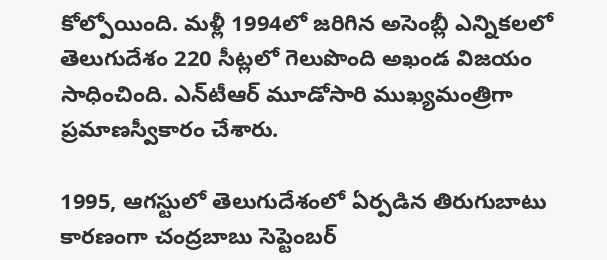కోల్పోయింది. మళ్లీ 1994లో జరిగిన అసెంబ్లీ ఎన్నికలలో తెలుగుదేశం 220 సీట్లలో గెలుపొంది అఖండ విజయం సాధించింది. ఎన్‌టీఆర్‌ మూడోసారి ముఖ్యమంత్రిగా ప్రమాణస్వీకారం చేశారు.

1995, ఆగస్టులో తెలుగుదేశంలో ఏర్పడిన తిరుగుబాటు కారణంగా చంద్రబాబు సెప్టెంబర్‌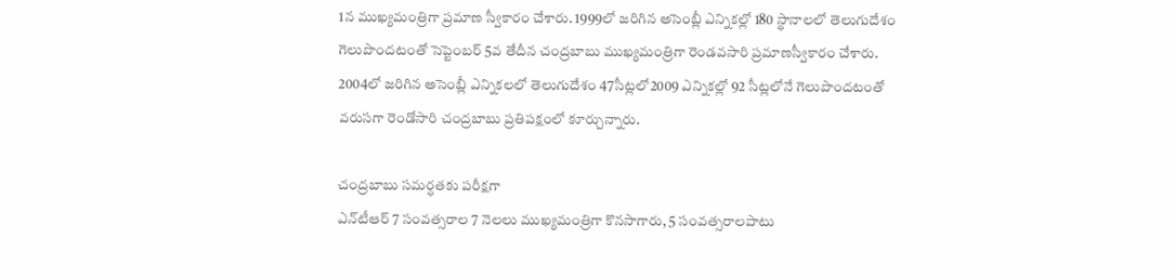1న ముఖ్యమంత్రిగా ప్రమాణ స్వీకారం చేశారు. 1999లో జరిగిన అసెంబ్లీ ఎన్నికల్లో 180 స్థానాలలో తెలుగుదేశం గెలుపొందటంతో సెప్టెంబర్‌ 5వ తేదీన చంద్రబాబు ముఖ్యమంత్రిగా రెండవసారి ప్రమాణస్వీకారం చేశారు. 2004లో జరిగిన అసెంబ్లీ ఎన్నికలలో తెలుగుదేశం 47సీట్లలో2009 ఎన్నికల్లో 92 సీట్లలోనే గెలుపొందటంతో వరుసగా రెండోసారి చంద్రబాబు ప్రతిపక్షంలో కూర్చున్నారు.

చంద్రబాబు సమర్ధతకు పరీక్షగా
ఎన్‌టీఆర్‌ 7 సంవత్సరాల 7 నెలలు ముఖ్యమంత్రిగా కొనసాగారు, 5 సంవత్సరాలపాటు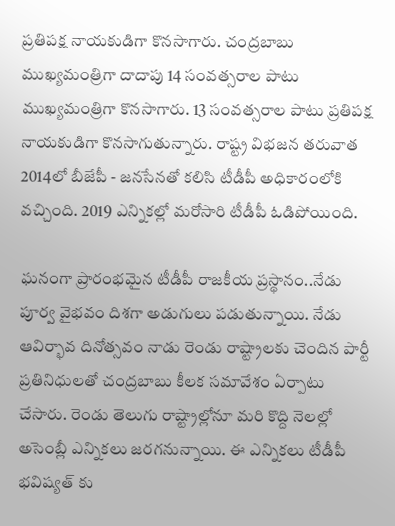ప్రతిపక్ష నాయకుడిగా కొనసాగారు. చంద్రబాబు ముఖ్యమంత్రిగా దాదాపు 14 సంవత్సరాల పాటు ముఖ్యమంత్రిగా కొనసాగారు. 13 సంవత్సరాల పాటు ప్రతిపక్ష నాయకుడిగా కొనసాగుతున్నారు. రాష్ట్ర విభజన తరువాత 2014లో బీజేపీ - జనసేనతో కలిసి టీడీపీ అధికారంలోకి వచ్చింది. 2019 ఎన్నికల్లో మరోసారి టీడీపీ ఓడిపోయింది.

ఘనంగా ప్రారంభమైన టీడీపీ రాజకీయ ప్రస్థానం..నేడు పూర్వ వైభవం దిశగా అడుగులు పడుతున్నాయి. నేడు ఆవిర్భావ దినోత్సవం నాడు రెండు రాష్ట్రాలకు చెందిన పార్టీ ప్రతినిధులతో చంద్రబాబు కీలక సమావేశం ఏర్పాటు చేసారు. రెండు తెలుగు రాష్ట్రాల్లోనూ మరి కొద్ది నెలల్లో అసెంబ్లీ ఎన్నికలు జరగనున్నాయి. ఈ ఎన్నికలు టీడీపీ భవిష్యత్ కు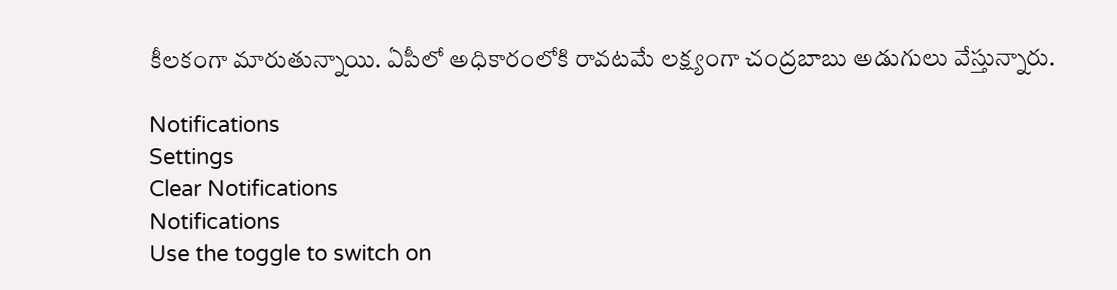కీలకంగా మారుతున్నాయి. ఏపీలో అధికారంలోకి రావటమే లక్ష్యంగా చంద్రబాబు అడుగులు వేస్తున్నారు.

Notifications
Settings
Clear Notifications
Notifications
Use the toggle to switch on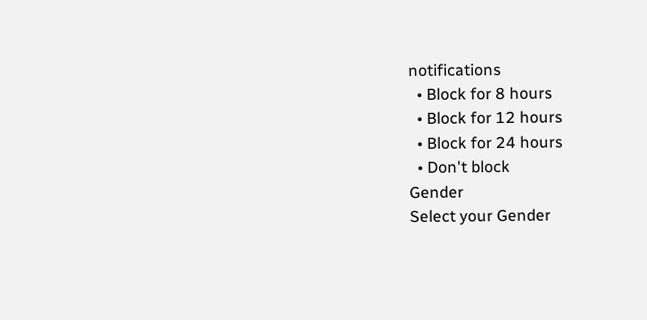notifications
  • Block for 8 hours
  • Block for 12 hours
  • Block for 24 hours
  • Don't block
Gender
Select your Gender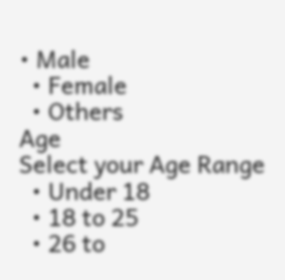• Male
  • Female
  • Others
Age
Select your Age Range
  • Under 18
  • 18 to 25
  • 26 to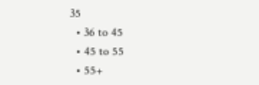35
  • 36 to 45
  • 45 to 55
  • 55+